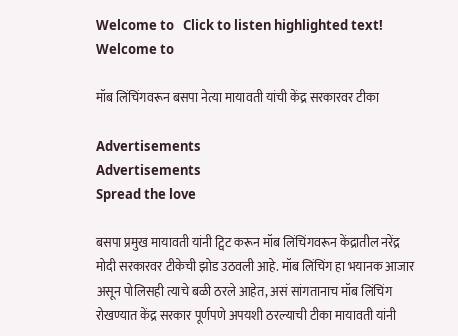Welcome to   Click to listen highlighted text! Welcome to

मॉब लिंचिंगवरून बसपा नेत्या मायावती यांची केंद्र सरकारवर टीका

Advertisements
Advertisements
Spread the love

बसपा प्रमुख मायावती यांनी ट्विट करून मॉब लिंचिंगवरून केंद्रातील नरेंद्र मोदी सरकारवर टीकेची झोड उठवली आहे. मॉब लिंचिंग हा भयानक आजार असून पोलिसही त्याचे बळी ठरले आहेत, असं सांगतानाच मॉब लिंचिंग रोखण्यात केंद्र सरकार पूर्णपणे अपयशी ठरल्याची टीका मायावती यांनी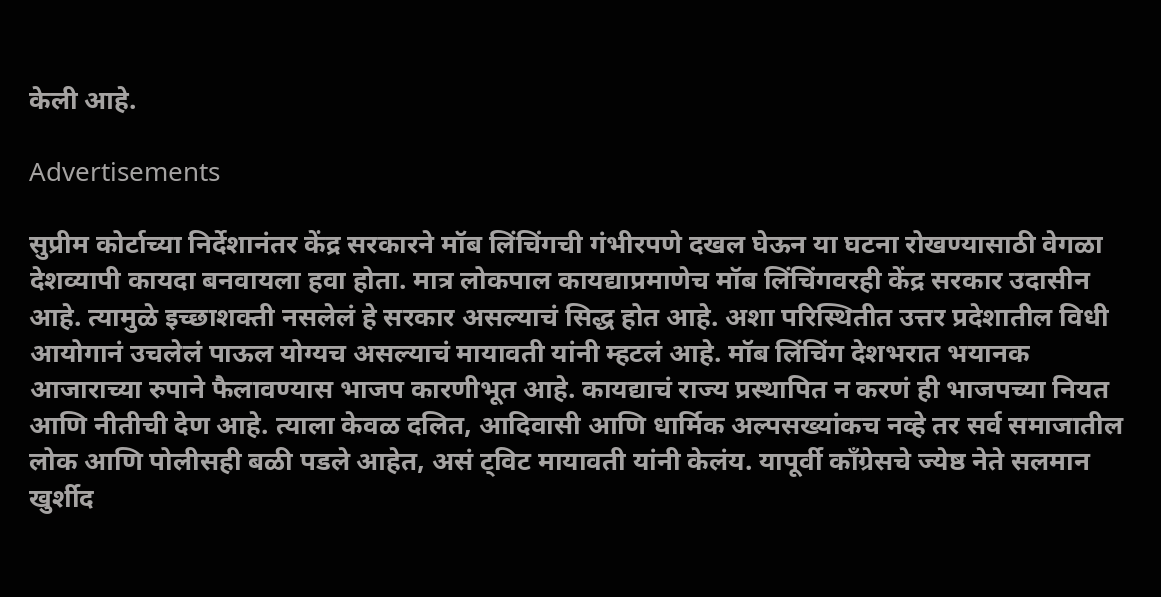केली आहे.

Advertisements

सुप्रीम कोर्टाच्या निर्देशानंतर केंद्र सरकारने मॉब लिंचिंगची गंभीरपणे दखल घेऊन या घटना रोखण्यासाठी वेगळा देशव्यापी कायदा बनवायला हवा होता. मात्र लोकपाल कायद्याप्रमाणेच मॉब लिंचिंगवरही केंद्र सरकार उदासीन आहे. त्यामुळे इच्छाशक्ती नसलेलं हे सरकार असल्याचं सिद्ध होत आहे. अशा परिस्थितीत उत्तर प्रदेशातील विधी आयोगानं उचलेलं पाऊल योग्यच असल्याचं मायावती यांनी म्हटलं आहे. मॉब लिंचिंग देशभरात भयानक आजाराच्या रुपाने फैलावण्यास भाजप कारणीभूत आहे. कायद्याचं राज्य प्रस्थापित न करणं ही भाजपच्या नियत आणि नीतीची देण आहे. त्याला केवळ दलित, आदिवासी आणि धार्मिक अल्पसख्यांकच नव्हे तर सर्व समाजातील लोक आणि पोलीसही बळी पडले आहेत, असं ट्विट मायावती यांनी केलंय. यापूर्वी काँग्रेसचे ज्येष्ठ नेते सलमान खुर्शीद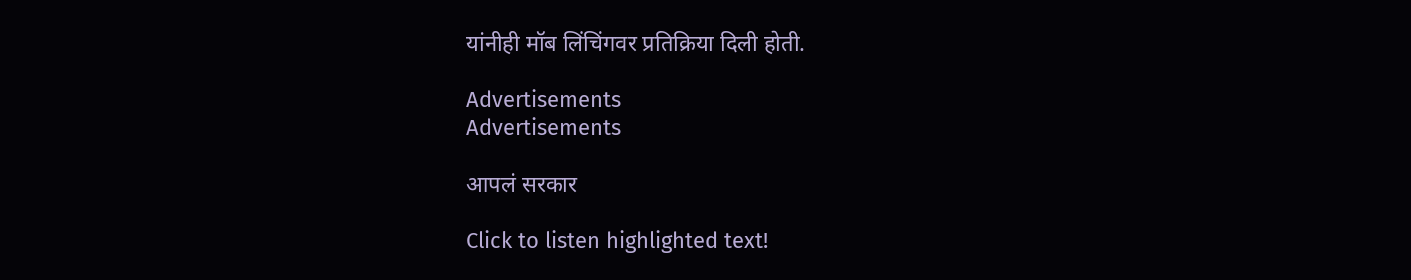यांनीही मॉब लिंचिंगवर प्रतिक्रिया दिली होती.

Advertisements
Advertisements

आपलं सरकार

Click to listen highlighted text!